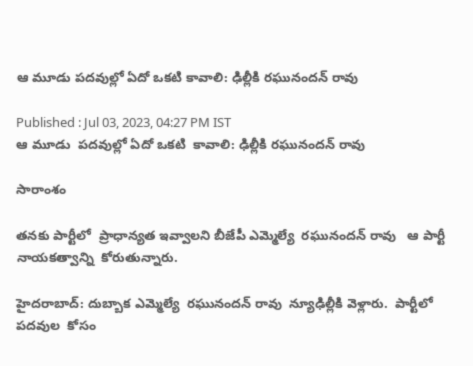ఆ మూడు పదవుల్లో ఏదో ఒకటి కావాలి: ఢిల్లీకి రఘునందన్ రావు

Published : Jul 03, 2023, 04:27 PM IST
ఆ మూడు  పదవుల్లో ఏదో ఒకటి  కావాలి: ఢిల్లీకి రఘునందన్ రావు

సారాంశం

తనకు పార్టీలో  ప్రాధాన్యత ఇవ్వాలని బీజేపీ ఎమ్మెల్యే  రఘునందన్ రావు   ఆ పార్టీ నాయకత్వాన్ని  కోరుతున్నారు.

హైదరాబాద్: దుబ్బాక ఎమ్మెల్యే  రఘునందన్ రావు  న్యూఢిల్లీకి వెళ్లారు.  పార్టీలో  పదవుల  కోసం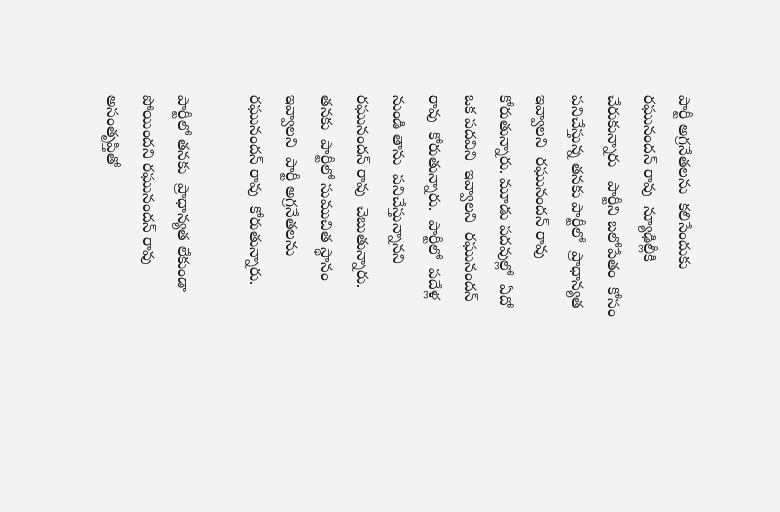పార్టీ అగ్రనేతలను  కలిసేందుకు   రఘునందన్ రావు  న్యూఢిల్లీకి చేరుకున్నారు   పార్టీని బలోపేతం  కోసం  పనిచేస్తున్న తనకు పార్టీలో  ప్రాధాన్యత ఇవ్వాలని  రఘునందన్ రావు  కోరుతున్నారు. మూడు పదవుల్లో  ఏదో ఒక పదవిని  ఇవ్వాలని  రఘునందన్ రావు  కోరుతున్నారు.  పార్టీలో  పదేళ్ల నుండి తాను  పనిచేస్తున్నానని  రఘునందన్ రావు  చెబుతున్నారు.  తనకు  పార్టీలో సుముచిత స్థానం ఇవ్వాలని  పార్టీ అగ్రనేతలను  రఘునందన్ రావు  కోరుతున్నారు.

పార్టీలో తనకు  ప్రాధాన్యత లేకుండా పోయిందని రఘునందన్ రావు  అసంతృప్తితో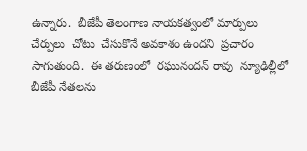ఉన్నారు.  బీజేపీ తెలంగాణ నాయకత్వంలో మార్పులు  చేర్పులు  చోటు  చేసుకొనే అవకాశం ఉందని  ప్రచారం సాగుతుంది.  ఈ తరుణంలో  రఘునందన్ రావు  న్యూఢిల్లీలో  బీజేపీ నేతలను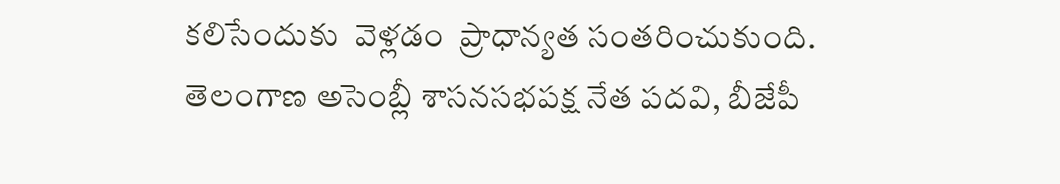కలిసేందుకు  వెళ్లడం  ప్రాధాన్యత సంతరించుకుంది.  తెలంగాణ అసెంబ్లీ శాసనసభపక్ష నేత పదవి, బీజేపీ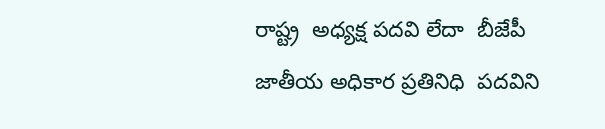రాష్ట్ర  అధ్యక్ష పదవి లేదా  బీజేపీ జాతీయ అధికార ప్రతినిధి  పదవిని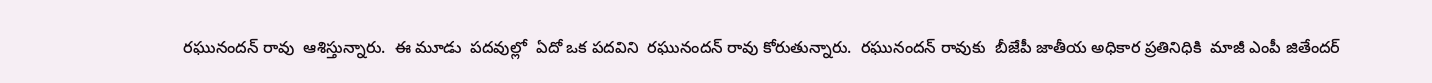రఘునందన్ రావు  ఆశిస్తున్నారు.  ఈ మూడు  పదవుల్లో  ఏదో ఒక పదవిని  రఘునందన్ రావు కోరుతున్నారు.  రఘునందన్ రావుకు  బీజేపీ జాతీయ అధికార ప్రతినిధికి  మాజీ ఎంపీ జితేందర్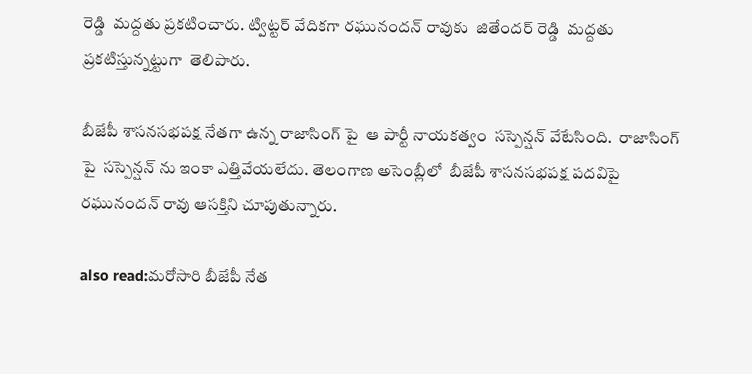రెడ్డి  మద్దతు ప్రకటించారు. ట్విట్టర్ వేదికగా రఘునందన్ రావుకు  జితేందర్ రెడ్డి  మద్దతు ప్రకటిస్తున్నట్టుగా  తెలిపారు.

బీజేపీ శాసనసభపక్ష నేతగా ఉన్న రాజాసింగ్ పై  ఆ పార్టీ నాయకత్వం  సస్పెన్షన్ వేటేసింది.  రాజాసింగ్ పై  సస్పెన్షన్ ను ఇంకా ఎత్తివేయలేదు. తెలంగాణ అసెంబ్లీలో  బీజేపీ శాసనసభపక్ష పదవిపై  రఘునందన్ రావు ఆసక్తిని చూపుతున్నారు.

also read:మరోసారి బీజేపీ నేత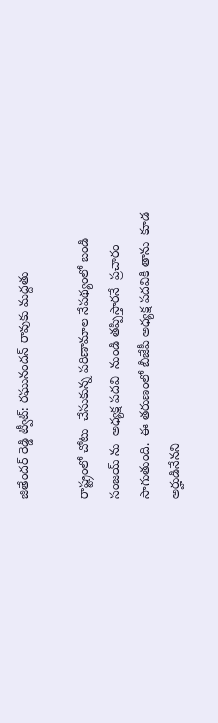జితేందర్ రెడ్డి ట్వీట్: రఘునందన్ రావుకు మద్దతు

రాష్ట్రంలో చోటు  చేసుకున్న పరిణామాల నేపథ్యంలో బండి సంజయ్ ను  అధ్యక్ష పదవి  నుండి తప్పిస్తారనే  ప్రచారం సాగుతుంది.  ఈ తరుణంలో బీజేపీ అధ్యక్ష పదవికి తాను  కూడ అర్హుడినేనని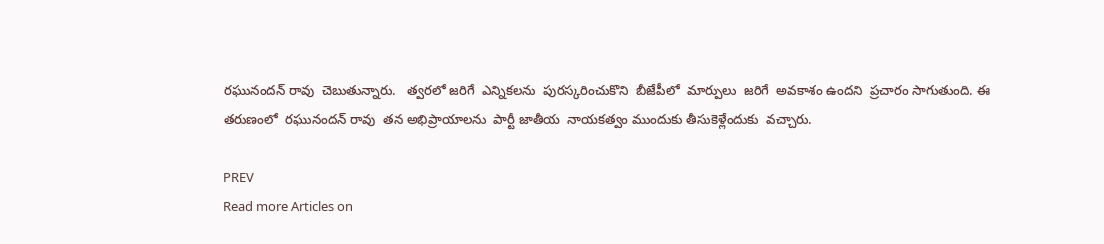రఘునందన్ రావు  చెబుతున్నారు.   త్వరలో జరిగే  ఎన్నికలను  పురస్కరించుకొని  బీజేపీలో  మార్పులు  జరిగే  అవకాశం ఉందని  ప్రచారం సాగుతుంది. ఈ తరుణంలో  రఘునందన్ రావు  తన అభిప్రాయాలను  పార్టీ జాతీయ  నాయకత్వం ముందుకు తీసుకెళ్లేందుకు  వచ్చారు.

PREV
Read more Articles on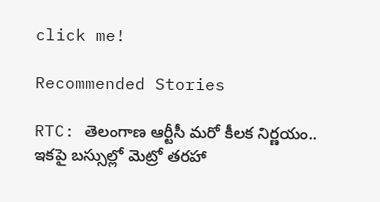click me!

Recommended Stories

RTC: తెలంగాణ ఆర్టీసీ మ‌రో కీల‌క నిర్ణ‌యం.. ఇక‌పై బ‌స్సుల్లో మెట్రో త‌ర‌హా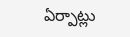ఏర్పాట్లు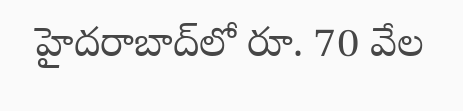హైద‌రాబాద్‌లో రూ. 70 వేల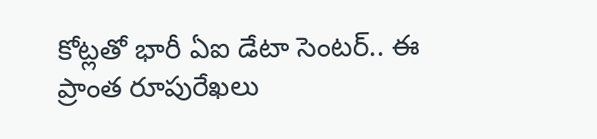కోట్ల‌తో భారీ ఏఐ డేటా సెంట‌ర్‌.. ఈ ప్రాంత రూపురేఖ‌లు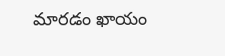మార‌డం ఖాయం